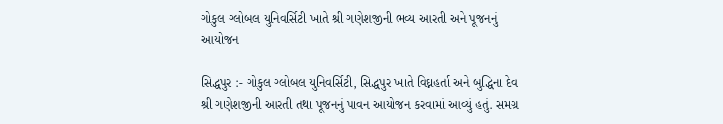ગોકુલ ગ્લોબલ યુનિવર્સિટી ખાતે શ્રી ગણેશજીની ભવ્ય આરતી અને પૂજનનું આયોજન

સિદ્ધપુર :- ગોકુલ ગ્લોબલ યુનિવર્સિટી, સિદ્ધપુર ખાતે વિઘ્નહર્તા અને બુદ્ધિના દેવ શ્રી ગણેશજીની આરતી તથા પૂજનનું પાવન આયોજન કરવામાં આવ્યું હતું. સમગ્ર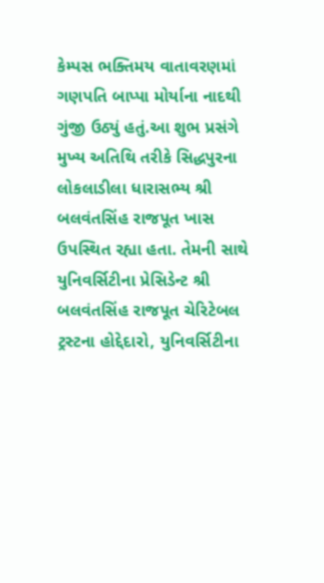કેમ્પસ ભક્તિમય વાતાવરણમાં ગણપતિ બાપ્પા મોર્યાના નાદથી ગુંજી ઉઠ્યું હતું.આ શુભ પ્રસંગે મુખ્ય અતિથિ તરીકે સિદ્ધપુરના લોકલાડીલા ધારાસભ્ય શ્રી બલવંતસિંહ રાજપૂત ખાસ ઉપસ્થિત રહ્યા હતા. તેમની સાથે યુનિવર્સિટીના પ્રેસિડેન્ટ શ્રી બલવંતસિંહ રાજપૂત ચેરિટેબલ ટ્રસ્ટના હોદ્દેદારો, યુનિવર્સિટીના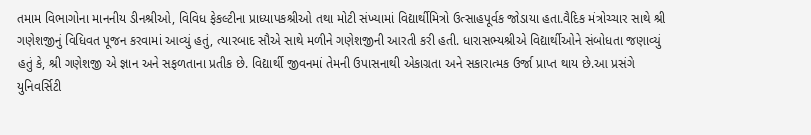તમામ વિભાગોના માનનીય ડીનશ્રીઓ, વિવિધ ફેકલ્ટીના પ્રાધ્યાપકશ્રીઓ તથા મોટી સંખ્યામાં વિદ્યાર્થીમિત્રો ઉત્સાહપૂર્વક જોડાયા હતા.વૈદિક મંત્રોચ્ચાર સાથે શ્રી ગણેશજીનું વિધિવત પૂજન કરવામાં આવ્યું હતું, ત્યારબાદ સૌએ સાથે મળીને ગણેશજીની આરતી કરી હતી. ધારાસભ્યશ્રીએ વિદ્યાર્થીઓને સંબોધતા જણાવ્યું હતું કે, શ્રી ગણેશજી એ જ્ઞાન અને સફળતાના પ્રતીક છે. વિદ્યાર્થી જીવનમાં તેમની ઉપાસનાથી એકાગ્રતા અને સકારાત્મક ઉર્જા પ્રાપ્ત થાય છે.આ પ્રસંગે યુનિવર્સિટી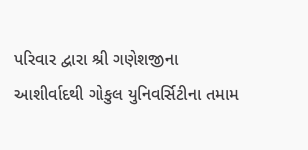પરિવાર દ્વારા શ્રી ગણેશજીના આશીર્વાદથી ગોકુલ યુનિવર્સિટીના તમામ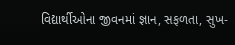વિદ્યાર્થીઓના જીવનમાં જ્ઞાન, સફળતા, સુખ-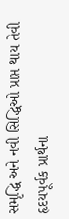સમૃદ્ધિ અને નવી સિદ્ધિઓ પ્રાપ્ત થાય તેવી હૃદયપૂર્વક પ્રાર્થના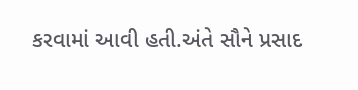કરવામાં આવી હતી.અંતે સૌને પ્રસાદ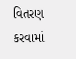વિતરણ કરવામાં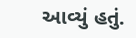આવ્યું હતું.